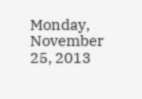Monday, November 25, 2013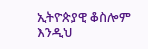ኢትዮጵያዊ ቆስሎም እንዲህ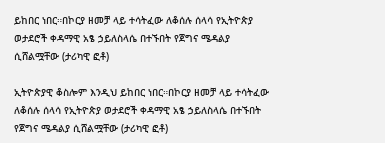ይከበር ነበር።በኮርያ ዘመቻ ላይ ተሳትፈው ለቆሰሉ ሰላሳ የኢትዮጵያ ወታደሮች ቀዳማዊ አፄ ኃይለስላሴ በተኙበት የጀግና ሜዳልያ ሲሸልሟቸው (ታሪካዊ ፎቶ)

ኢትዮጵያዊ ቆስሎም እንዲህ ይከበር ነበር።በኮርያ ዘመቻ ላይ ተሳትፈው ለቆሰሉ ሰላሳ የኢትዮጵያ ወታደሮች ቀዳማዊ አፄ ኃይለስላሴ በተኙበት የጀግና ሜዳልያ ሲሸልሟቸው (ታሪካዊ ፎቶ)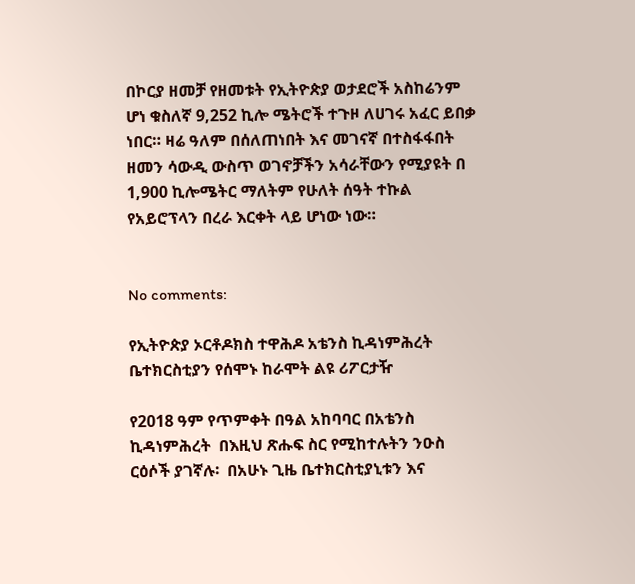በኮርያ ዘመቻ የዘመቱት የኢትዮጵያ ወታደሮች አስከሬንም ሆነ ቁስለኛ 9,252 ኪሎ ሜትሮች ተጉዞ ለሀገሩ አፈር ይበቃ ነበር። ዛሬ ዓለም በሰለጠነበት እና መገናኛ በተስፋፋበት ዘመን ሳውዲ ውስጥ ወገኖቻችን አሳራቸውን የሚያዩት በ 1,900 ኪሎሜትር ማለትም የሁለት ሰዓት ተኩል የአይሮፕላን በረራ እርቀት ላይ ሆነው ነው።


No comments:

የኢትዮጵያ ኦርቶዶክስ ተዋሕዶ አቴንስ ኪዳነምሕረት ቤተክርስቲያን የሰሞኑ ከራሞት ልዩ ሪፖርታዥ

የ2018 ዓም የጥምቀት በዓል አከባባር በአቴንስ ኪዳነምሕረት  በእዚህ ጽሑፍ ስር የሚከተሉትን ንዑስ ርዕሶች ያገኛሉ፡  በአሁኑ ጊዜ ቤተክርስቲያኒቱን እና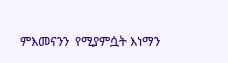ምእመናንን  የሚያምሷት እነማን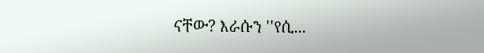ናቸው? እራሱን ''የሲ...